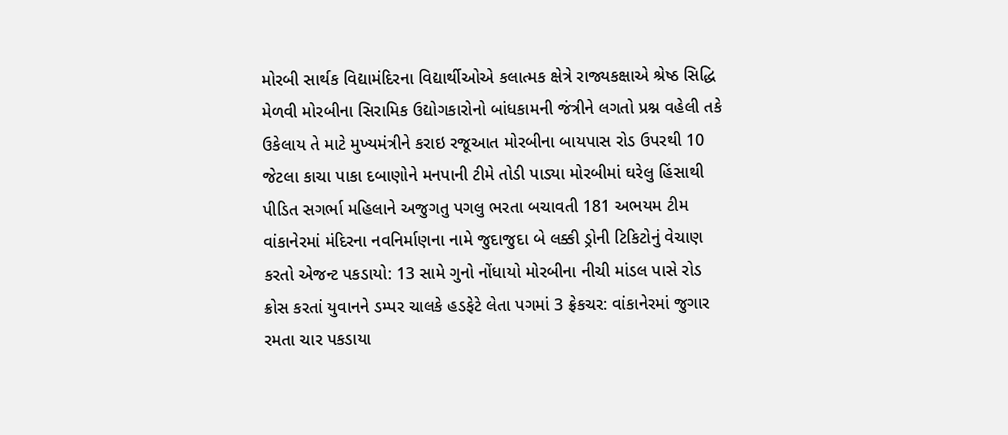મોરબી સાર્થક વિદ્યામંદિરના વિદ્યાર્થીઓએ કલાત્મક ક્ષેત્રે રાજ્યકક્ષાએ શ્રેષ્ઠ સિદ્ધિ મેળવી મોરબીના સિરામિક ઉદ્યોગકારોનો બાંધકામની જંત્રીને લગતો પ્રશ્ન વહેલી તકે ઉકેલાય તે માટે મુખ્યમંત્રીને કરાઇ રજૂઆત મોરબીના બાયપાસ રોડ ઉપરથી 10 જેટલા કાચા પાકા દબાણોને મનપાની ટીમે તોડી પાડ્યા મોરબીમાં ઘરેલુ હિંસાથી પીડિત સગર્ભા મહિલાને અજુગતુ પગલુ ભરતા બચાવતી 181 અભયમ ટીમ વાંકાનેરમાં મંદિરના નવનિર્માણના નામે જુદાજુદા બે લક્કી ડ્રોની ટિકિટોનું વેચાણ કરતો એજન્ટ પકડાયો: 13 સામે ગુનો નોંધાયો મોરબીના નીચી માંડલ પાસે રોડ ક્રોસ કરતાં યુવાનને ડમ્પર ચાલકે હડફેટે લેતા પગમાં 3 ફ્રેકચર: વાંકાનેરમાં જુગાર રમતા ચાર પકડાયા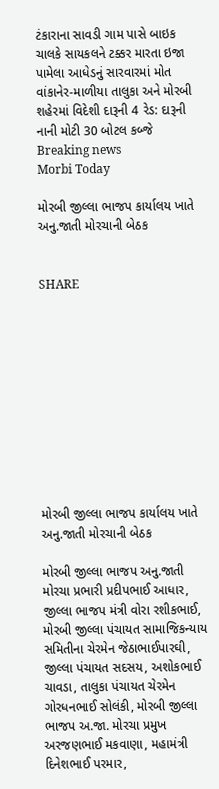ટંકારાના સાવડી ગામ પાસે બાઇક ચાલકે સાયકલને ટક્કર મારતા ઇજા પામેલા આધેડનું સારવારમાં મોત વાંકાનેર-માળીયા તાલુકા અને મોરબી શહેરમાં વિદેશી દારૂની 4 રેડ: દારૂની નાની મોટી 30 બોટલ કબ્જે
Breaking news
Morbi Today

મોરબી જીલ્લા ભાજપ કાર્યાલય ખાતે અનુ.જાતી મોરચાની બેઠક


SHARE











મોરબી જીલ્લા ભાજપ કાર્યાલય ખાતે અનુ.જાતી મોરચાની બેઠક

મોરબી જીલ્લા ભાજપ અનુ.જાતી મોરચા પ્રભારી પ્રદીપભાઈ આધાર, જીલ્લા ભાજપ મંત્રી વોરા રશીકભાઈ, મોરબી જીલ્લા પંચાયત સામાજિકન્યાય સમિતીના ચેરમેન જેઠાભાઈપારઘી, જીલ્લા પંચાયત સદસય, અશોકભાઈ ચાવડા, તાલુકા પંચાયત ચેરમેન ગોરધનભાઈ સોલંકી, મોરબી જીલ્લા ભાજપ અ.જા. મોરચા પ્રમુખ અરજણભાઈ મકવાણા, મહામંત્રી દિનેશભાઈ પરમાર,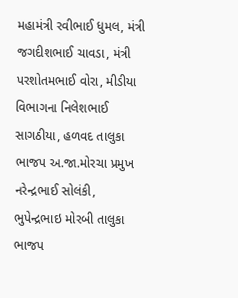મહામંત્રી રવીભાઈ ધુમલ, મંત્રી જગદીશભાઈ ચાવડા, મંત્રી પરશોતમભાઈ વોરા, મીડીયા વિભાગના નિલેશભાઈ સાગઠીયા, હળવદ તાલુકા ભાજપ અ.જા.મોરચા પ્રમુખ નરેન્દ્રભાઈ સોલંકી, ભુપેન્દ્રભાઇ મોરબી તાલુકા ભાજપ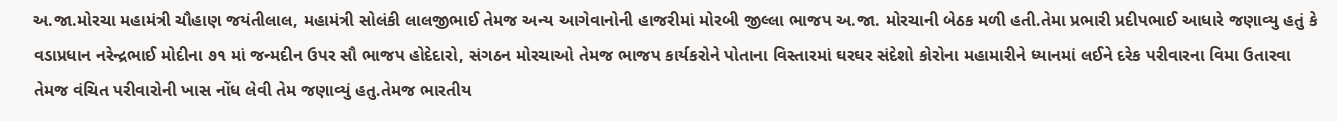અ.જા.મોરચા મહામંત્રી ચૌહાણ જયંતીલાલ, મહામંત્રી સોલંકી લાલજીભાઈ તેમજ અન્ય આગેવાનોની હાજરીમાં મોરબી જીલ્લા ભાજપ અ.જા. મોરચાની બેઠક મળી હતી.તેમા પ્રભારી પ્રદીપભાઈ આધારે જણાવ્યુ હતું કે વડાપ્રધાન નરેન્દ્રભાઈ મોદીના ૭૧ માં જન્મદીન ઉપર સૌ ભાજપ હોદેદારો, સંગઠન મોરચાઓ તેમજ ભાજપ કાર્યકરોને પોતાના વિસ્તારમાં ઘરઘર સંદેશો કોરોના મહામારીને ધ્યાનમાં લઈને દરેક પરીવારના વિમા ઉતારવા તેમજ વંચિત પરીવારોની ખાસ નોંધ લેવી તેમ જણાવ્યું હતુ.તેમજ ભારતીય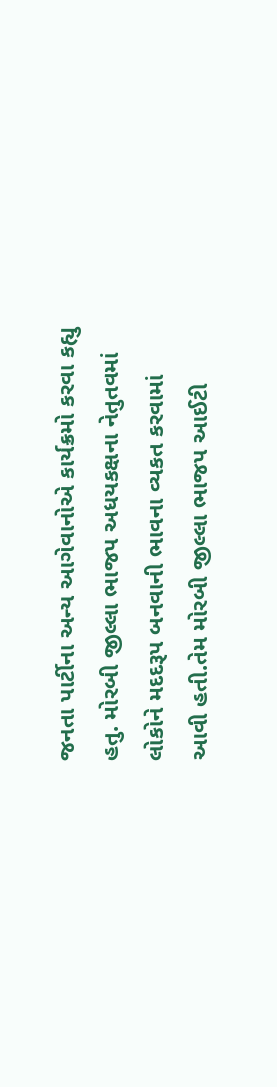જનતા પાર્ટીના અન્ય આગેવાનોએ કાર્યક્રમો કરવા કહ્યુ હતુ. મોરબી જીલ્લા ભાજપ અધયકક્ષના નેતુતવમાં લોકોને મદદરૂપ બનવાની ભાવના વ્યકત કરવામાં આવી હતી.તેમ મોરબી જીલ્લા ભાજપ આઈટી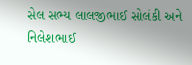સેલ સભ્ય લાલજીભાઈ સોલંકી અને નિલેશભાઈ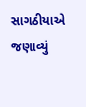સાગઠીયાએ જણાવ્યું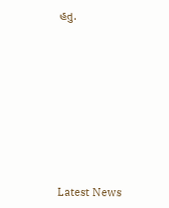હતુ.








Latest News